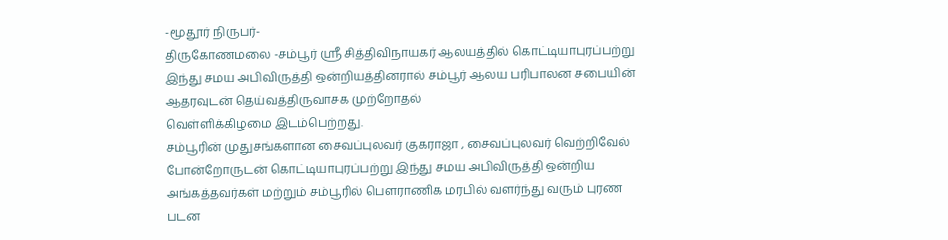-மூதூர் நிருபர்-
திருகோணமலை -சம்பூர் ஶ்ரீ சித்திவிநாயகர் ஆலயத்தில் கொட்டியாபுரப்பற்று இந்து சமய அபிவிருத்தி ஒன்றியத்தினரால் சம்பூர் ஆலய பரிபாலன சபையின் ஆதரவுடன் தெய்வத்திருவாசக முற்றோதல்
வெள்ளிக்கிழமை இடம்பெற்றது.
சம்பூரின் முதுசங்களான சைவப்புலவர் குகராஜா , சைவப்புலவர் வெற்றிவேல் போன்றோருடன் கொட்டியாபுரப்பற்று இந்து சமய அபிவிருத்தி ஒன்றிய அங்கத்தவர்கள் மற்றும் சம்பூரில் பௌராணிக மரபில் வளர்ந்து வரும் புரண படன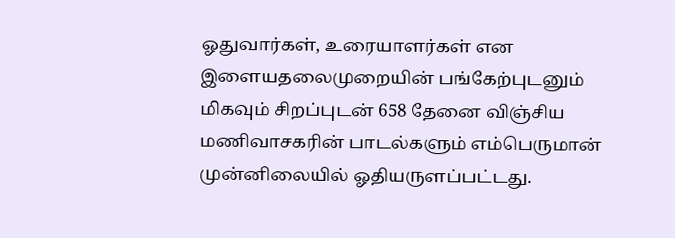ஓதுவார்கள், உரையாளர்கள் என இளையதலைமுறையின் பங்கேற்புடனும் மிகவும் சிறப்புடன் 658 தேனை விஞ்சிய மணிவாசகரின் பாடல்களும் எம்பெருமான் முன்னிலையில் ஓதியருளப்பட்டது.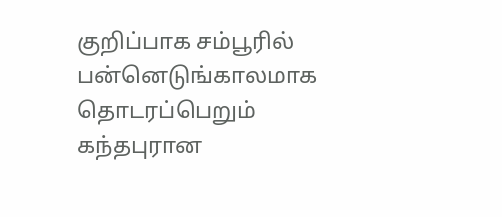குறிப்பாக சம்பூரில் பன்னெடுங்காலமாக தொடரப்பெறும் கந்தபுரான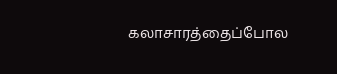கலாசாரத்தைப்போல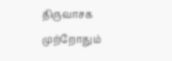திருவாசக முற்றோதும்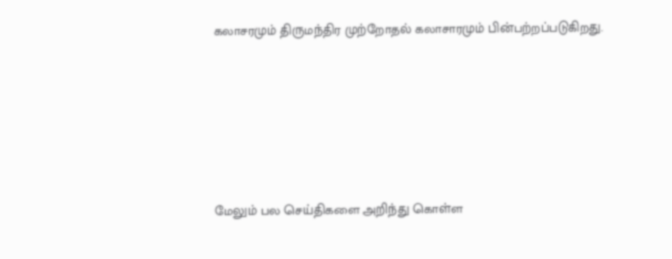கலாசரமும் திருமந்திர முற்றோதல் கலாசாரமும் பின்பற்றப்படுகிறது.









மேலும் பல செய்திகளை அறிந்து கொள்ள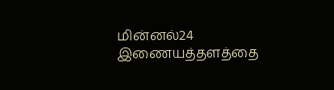மின்னல்24 இணையத்தளத்தை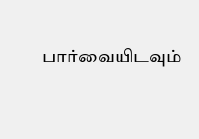பார்வையிடவும்